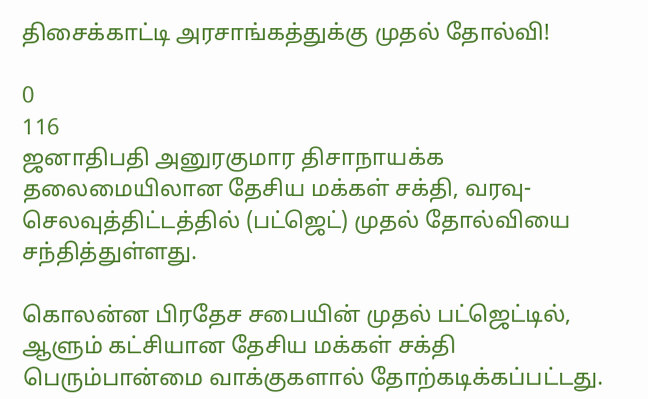திசைக்காட்டி அரசாங்கத்துக்கு முதல் தோல்வி!

0
116
ஜனாதிபதி அனுரகுமார திசாநாயக்க தலைமையிலான தேசிய மக்கள் சக்தி, வரவு-செலவுத்திட்டத்தில் (பட்ஜெட்) முதல் தோல்வியை சந்தித்துள்ளது.

கொலன்ன பிரதேச சபையின் முதல் பட்ஜெட்டில், ஆளும் கட்சியான தேசிய மக்கள் சக்தி பெரும்பான்மை வாக்குகளால் தோற்கடிக்கப்பட்டது.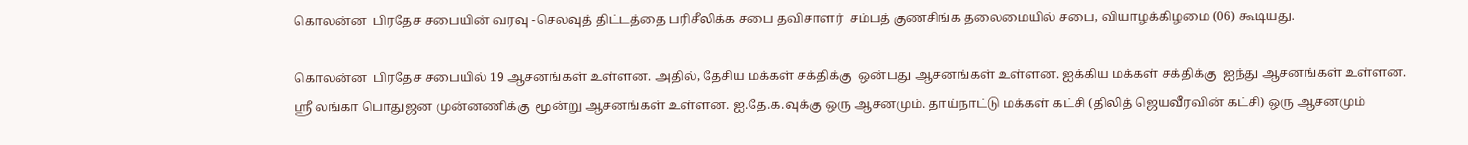கொலன்ன  பிரதேச சபையின் வரவு -செலவுத் திட்டத்தை பரிசீலிக்க சபை தவிசாளர்  சம்பத் குணசிங்க தலைமையில் சபை, வியாழக்கிழமை (06) கூடியது.

கொலன்ன  பிரதேச சபையில் 19 ஆசனங்கள் உள்ளன. அதில், தேசிய மக்கள் சக்திக்கு  ஒன்பது ஆசனங்கள் உள்ளன. ஐக்கிய மக்கள் சக்திக்கு  ஐந்து ஆசனங்கள் உள்ளன. ஸ்ரீ லங்கா பொதுஜன முன்னணிக்கு  மூன்று ஆசனங்கள் உள்ளன. ஐ.தே.க.வுக்கு ஒரு ஆசனமும். தாய்நாட்டு மக்கள் கட்சி (திலித் ஜெயவீரவின் கட்சி) ஒரு ஆசனமும்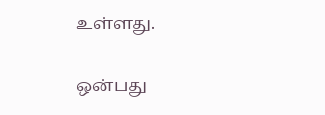உள்ளது.

ஒன்பது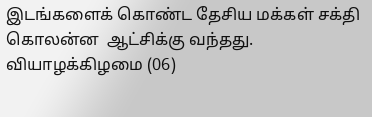இடங்களைக் கொண்ட தேசிய மக்கள் சக்தி கொலன்ன  ஆட்சிக்கு வந்தது. வியாழக்கிழமை (06)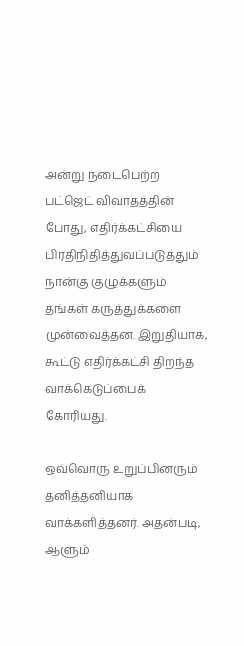அன்று நடைபெற்ற பட்ஜெட் விவாதத்தின் போது, எதிர்க்கட்சியை பிரதிநிதித்துவப்படுத்தும் நான்கு குழுக்களும்  தங்கள் கருத்துக்களை முன்வைத்தன. இறுதியாக, கூட்டு எதிர்க்கட்சி திறந்த வாக்கெடுப்பைக் கோரியது.

ஒவ்வொரு உறுப்பினரும் தனித்தனியாக வாக்களித்தனர். அதன்படி, ஆளும்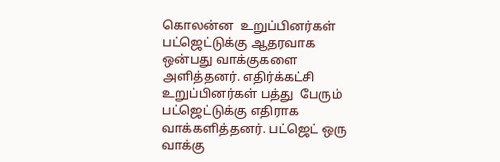கொலன்ன  உறுப்பினர்கள் பட்ஜெட்டுக்கு ஆதரவாக ஒன்பது வாக்குகளை அளித்தனர். எதிர்க்கட்சி உறுப்பினர்கள் பத்து  பேரும் பட்ஜெட்டுக்கு எதிராக வாக்களித்தனர். பட்ஜெட் ஒரு வாக்கு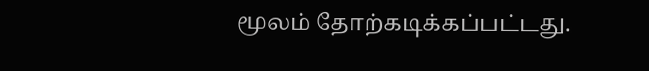மூலம் தோற்கடிக்கப்பட்டது.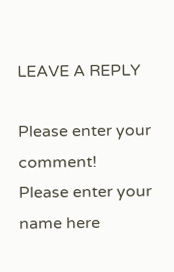LEAVE A REPLY

Please enter your comment!
Please enter your name here